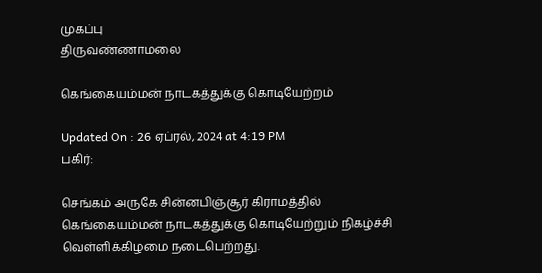முகப்பு
திருவண்ணாமலை

கெங்கையம்மன் நாடகத்துக்கு கொடியேற்றம்

Updated On : 26 ஏப்ரல், 2024 at 4:19 PM
பகிர்:

செங்கம் அருகே சின்னபிஞ்சூர் கிராமத்தில் கெங்கையம்மன் நாடகத்துக்கு கொடியேற்றும் நிகழ்ச்சி வெள்ளிக்கிழமை நடைபெற்றது.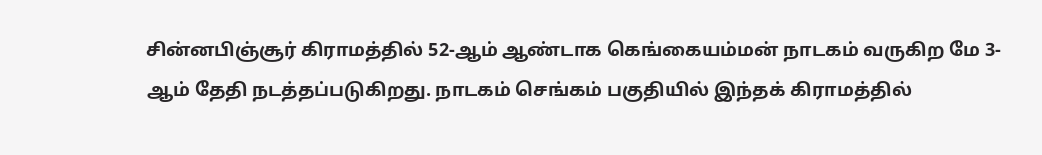சின்னபிஞ்சூர் கிராமத்தில் 52-ஆம் ஆண்டாக கெங்கையம்மன் நாடகம் வருகிற மே 3-ஆம் தேதி நடத்தப்படுகிறது. நாடகம் செங்கம் பகுதியில் இந்தக் கிராமத்தில்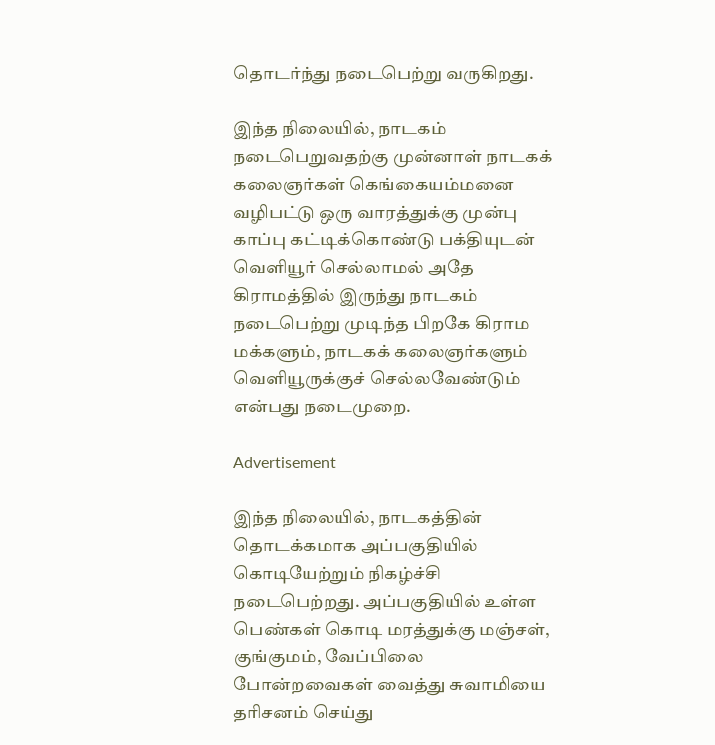தொடர்ந்து நடைபெற்று வருகிறது.

இந்த நிலையில், நாடகம் நடைபெறுவதற்கு முன்னாள் நாடகக் கலைஞர்கள் கெங்கையம்மனை வழிபட்டு ஒரு வாரத்துக்கு முன்பு காப்பு கட்டிக்கொண்டு பக்தியுடன் வெளியூர் செல்லாமல் அதே கிராமத்தில் இருந்து நாடகம் நடைபெற்று முடிந்த பிறகே கிராம மக்களும், நாடகக் கலைஞர்களும் வெளியூருக்குச் செல்லவேண்டும் என்பது நடைமுறை.

Advertisement

இந்த நிலையில், நாடகத்தின் தொடக்கமாக அப்பகுதியில் கொடியேற்றும் நிகழ்ச்சி நடைபெற்றது. அப்பகுதியில் உள்ள பெண்கள் கொடி மரத்துக்கு மஞ்சள், குங்குமம், வேப்பிலை போன்றவைகள் வைத்து சுவாமியை தரிசனம் செய்து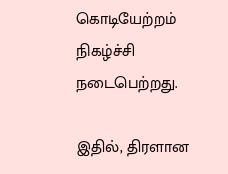கொடியேற்றம் நிகழ்ச்சி நடைபெற்றது.

இதில், திரளான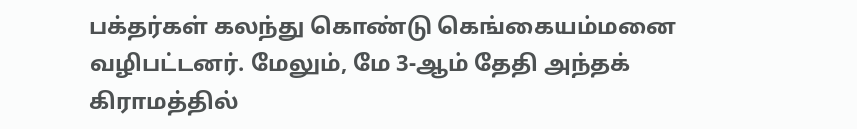பக்தர்கள் கலந்து கொண்டு கெங்கையம்மனை வழிபட்டனர். மேலும், மே 3-ஆம் தேதி அந்தக் கிராமத்தில்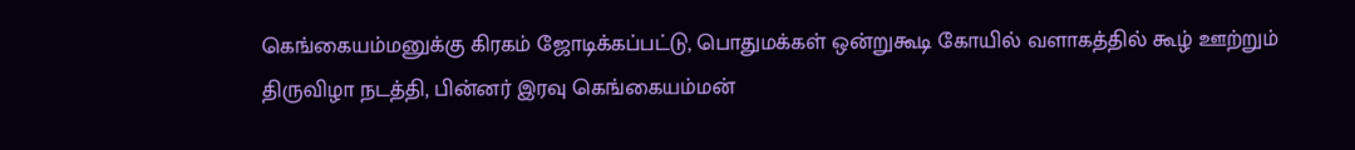கெங்கையம்மனுக்கு கிரகம் ஜோடிக்கப்பட்டு, பொதுமக்கள் ஒன்றுகூடி கோயில் வளாகத்தில் கூழ் ஊற்றும் திருவிழா நடத்தி, பின்னர் இரவு கெங்கையம்மன்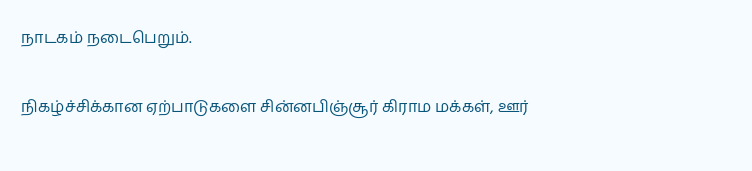நாடகம் நடைபெறும்.

நிகழ்ச்சிக்கான ஏற்பாடுகளை சின்னபிஞ்சூர் கிராம மக்கள், ஊர்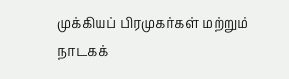முக்கியப் பிரமுகர்கள் மற்றும் நாடகக்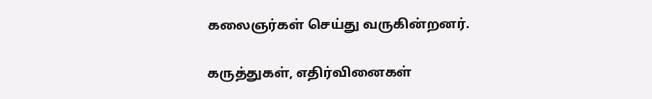கலைஞர்கள் செய்து வருகின்றனர்.

கருத்துகள், எதிர்வினைகள்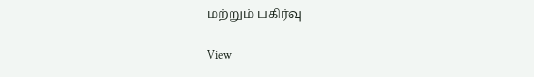மற்றும் பகிர்வு

View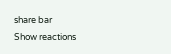share bar
Show reactions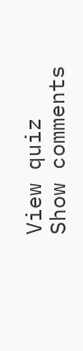View quiz
Show comments